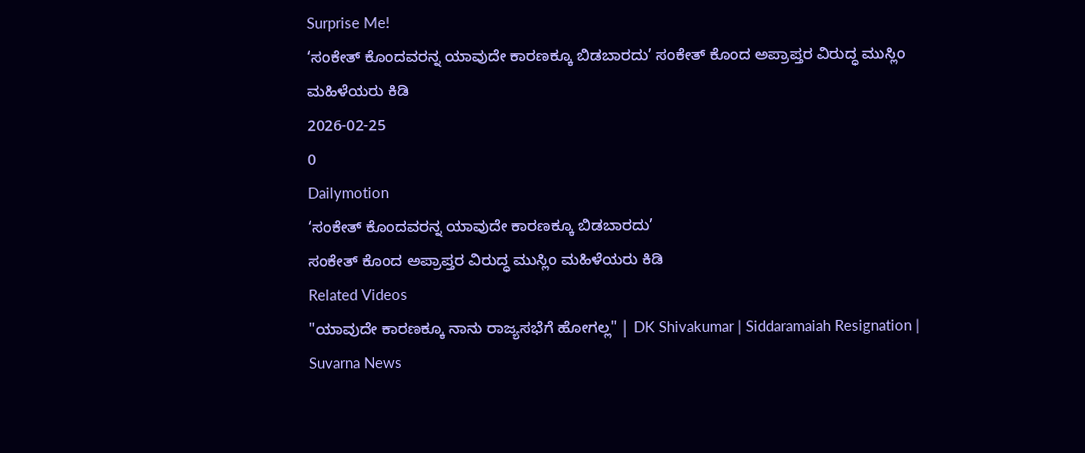Surprise Me!
‘ಸಂಕೇತ್ ಕೊಂದವರನ್ನ ಯಾವುದೇ ಕಾರಣಕ್ಕೂ ಬಿಡಬಾರದು’ ಸಂಕೇತ್ ಕೊಂದ ಅಪ್ರಾಪ್ತರ ವಿರುದ್ಧ ಮುಸ್ಲಿಂ ಮಹಿಳೆಯರು ಕಿಡಿ
2026-02-25
0
Dailymotion
‘ಸಂಕೇತ್ ಕೊಂದವರನ್ನ ಯಾವುದೇ ಕಾರಣಕ್ಕೂ ಬಿಡಬಾರದು’
ಸಂಕೇತ್ ಕೊಂದ ಅಪ್ರಾಪ್ತರ ವಿರುದ್ಧ ಮುಸ್ಲಿಂ ಮಹಿಳೆಯರು ಕಿಡಿ
Related Videos
"ಯಾವುದೇ ಕಾರಣಕ್ಕೂ ನಾನು ರಾಜ್ಯಸಭೆಗೆ ಹೋಗಲ್ಲ" | DK Shivakumar | Siddaramaiah Resignation | Suvarna News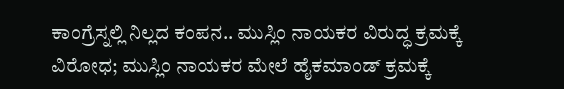ಕಾಂಗ್ರೆಸ್ನಲ್ಲಿ ನಿಲ್ಲದ ಕಂಪನ.. ಮುಸ್ಲಿಂ ನಾಯಕರ ವಿರುದ್ಧ ಕ್ರಮಕ್ಕೆ ವಿರೋಧ; ಮುಸ್ಲಿಂ ನಾಯಕರ ಮೇಲೆ ಹೈಕಮಾಂಡ್ ಕ್ರಮಕ್ಕೆ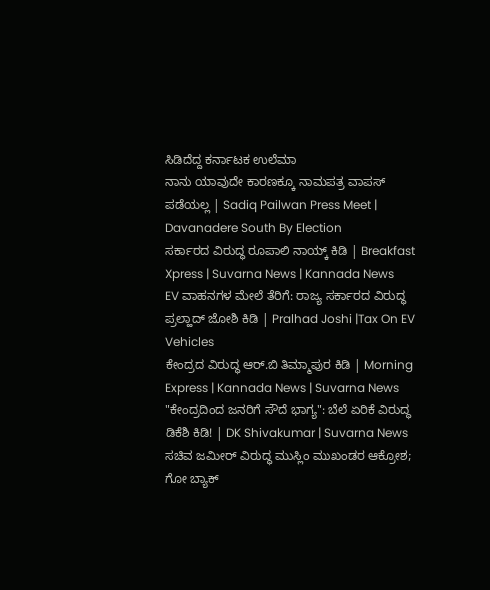ಸಿಡಿದೆದ್ದ ಕರ್ನಾಟಕ ಉಲೆಮಾ
ನಾನು ಯಾವುದೇ ಕಾರಣಕ್ಕೂ ನಾಮಪತ್ರ ವಾಪಸ್ ಪಡೆಯಲ್ಲ | Sadiq Pailwan Press Meet | Davanadere South By Election
ಸರ್ಕಾರದ ವಿರುದ್ಧ ರೂಪಾಲಿ ನಾಯ್ಕ್ ಕಿಡಿ | Breakfast Xpress | Suvarna News | Kannada News
EV ವಾಹನಗಳ ಮೇಲೆ ತೆರಿಗೆ: ರಾಜ್ಯ ಸರ್ಕಾರದ ವಿರುದ್ಧ ಪ್ರಲ್ಹಾದ್ ಜೋಶಿ ಕಿಡಿ | Pralhad Joshi |Tax On EV Vehicles
ಕೇಂದ್ರದ ವಿರುದ್ಧ ಆರ್.ಬಿ ತಿಮ್ಮಾಪುರ ಕಿಡಿ | Morning Express | Kannada News | Suvarna News
"ಕೇಂದ್ರದಿಂದ ಜನರಿಗೆ ಸೌದೆ ಭಾಗ್ಯ": ಬೆಲೆ ಏರಿಕೆ ವಿರುದ್ಧ ಡಿಕೆಶಿ ಕಿಡಿ! | DK Shivakumar | Suvarna News
ಸಚಿವ ಜಮೀರ್ ವಿರುದ್ಧ ಮುಸ್ಲಿಂ ಮುಖಂಡರ ಆಕ್ರೋಶ; ಗೋ ಬ್ಯಾಕ್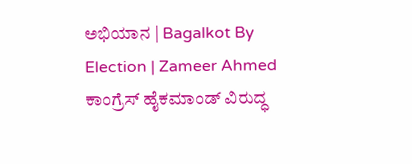ಅಭಿಯಾನ | Bagalkot By Election | Zameer Ahmed
ಕಾಂಗ್ರೆಸ್ ಹೈಕಮಾಂಡ್ ವಿರುದ್ಧ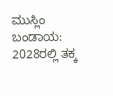ಮುಸ್ಲಿಂ ಬಂಡಾಯ: 2028ರಲ್ಲಿ ತಕ್ಕ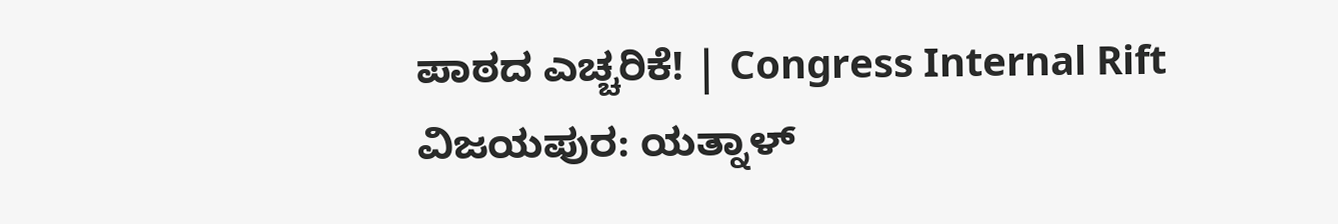ಪಾಠದ ಎಚ್ಚರಿಕೆ! | Congress Internal Rift
ವಿಜಯಪುರ: ಯತ್ನಾಳ್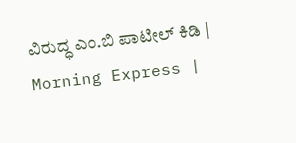ವಿರುದ್ಧ ಎಂ.ಬಿ ಪಾಟೀಲ್ ಕಿಡಿ | Morning Express |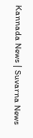Kannada News | Suvarna News